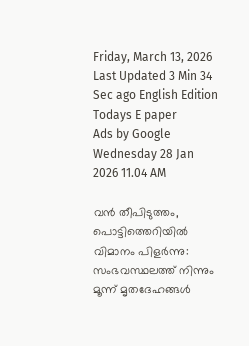Friday, March 13, 2026 Last Updated 3 Min 34 Sec ago English Edition
Todays E paper
Ads by Google
Wednesday 28 Jan 2026 11.04 AM

വന്‍ തീപിടുത്തം, പൊട്ടിത്തെറിയില്‍ വിമാനം പിളര്‍ന്നു: സംഭവസ്ഥലത്ത് നിന്നും മൂന്ന് മൃതദേഹങ്ങള്‍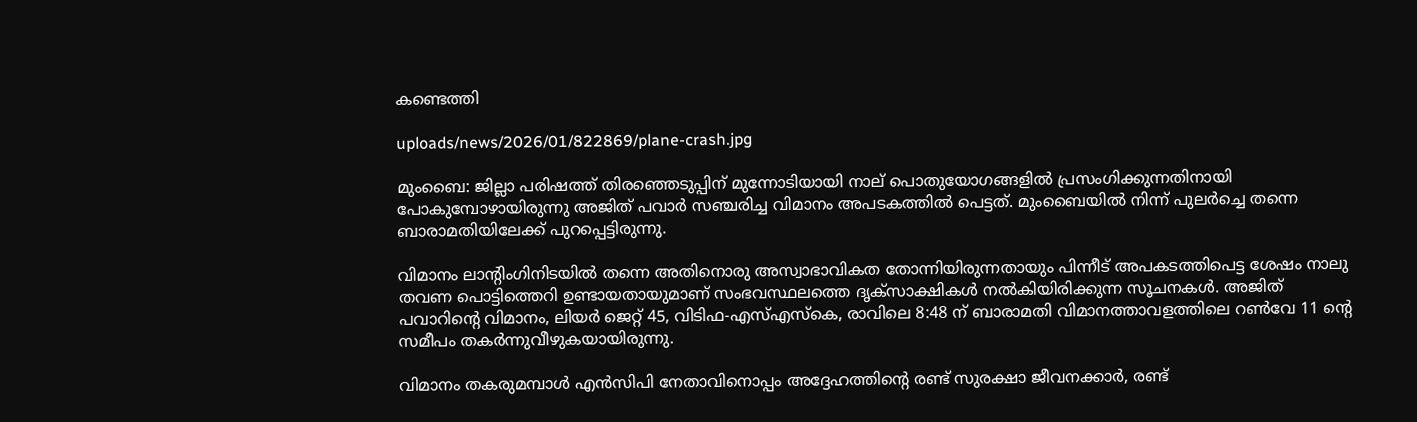കണ്ടെത്തി

uploads/news/2026/01/822869/plane-crash.jpg

മുംബൈ: ജില്ലാ പരിഷത്ത് തിരഞ്ഞെടുപ്പിന് മുന്നോടിയായി നാല് പൊതുയോഗങ്ങളില്‍ പ്രസംഗിക്കുന്നതിനായി പോകുമ്പോഴായിരുന്നു അജിത് പവാര്‍ സഞ്ചരിച്ച വിമാനം അപടകത്തില്‍ പെട്ടത്. മുംബൈയില്‍ നിന്ന് പുലര്‍ച്ചെ തന്നെ ബാരാമതിയിലേക്ക് പുറപ്പെട്ടിരുന്നു.

വിമാനം ലാന്റിംഗിനിടയില്‍ തന്നെ അതിനൊരു അസ്വാഭാവികത തോന്നിയിരുന്നതായും പിന്നീട് അപകടത്തിപെട്ട ശേഷം നാലു തവണ പൊട്ടിത്തെറി ഉണ്ടായതായുമാണ് സംഭവസ്ഥലത്തെ ദൃക്‌സാക്ഷികള്‍ നല്‍കിയിരിക്കുന്ന സൂചനകള്‍. അജിത് പവാറിന്റെ വിമാനം, ലിയര്‍ ജെറ്റ് 45, വിടിഫ-എസ്എസ്‌കെ, രാവിലെ 8:48 ന് ബാരാമതി വിമാനത്താവളത്തിലെ റണ്‍വേ 11 ന്റെ സമീപം തകര്‍ന്നുവീഴുകയായിരുന്നു.

വിമാനം തകരുമമ്പാള്‍ എന്‍സിപി നേതാവിനൊപ്പം അദ്ദേഹത്തിന്റെ രണ്ട് സുരക്ഷാ ജീവനക്കാര്‍, രണ്ട്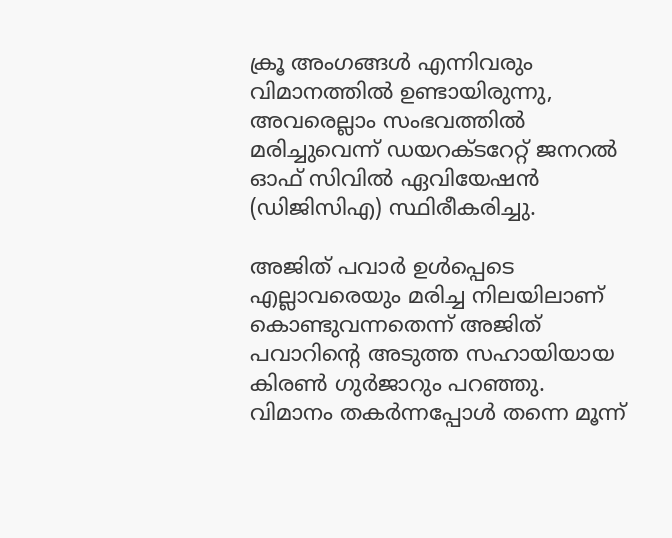ക്രൂ അംഗങ്ങള്‍ എന്നിവരും വിമാനത്തില്‍ ഉണ്ടായിരുന്നു, അവരെല്ലാം സംഭവത്തില്‍ മരിച്ചുവെന്ന് ഡയറക്ടറേറ്റ് ജനറല്‍ ഓഫ് സിവില്‍ ഏവിയേഷന്‍ (ഡിജിസിഎ) സ്ഥിരീകരിച്ചു.

അജിത് പവാര്‍ ഉള്‍പ്പെടെ എല്ലാവരെയും മരിച്ച നിലയിലാണ് കൊണ്ടുവന്നതെന്ന് അജിത് പവാറിന്റെ അടുത്ത സഹായിയായ കിരണ്‍ ഗുര്‍ജാറും പറഞ്ഞു. വിമാനം തകര്‍ന്നപ്പോള്‍ തന്നെ മൂന്ന്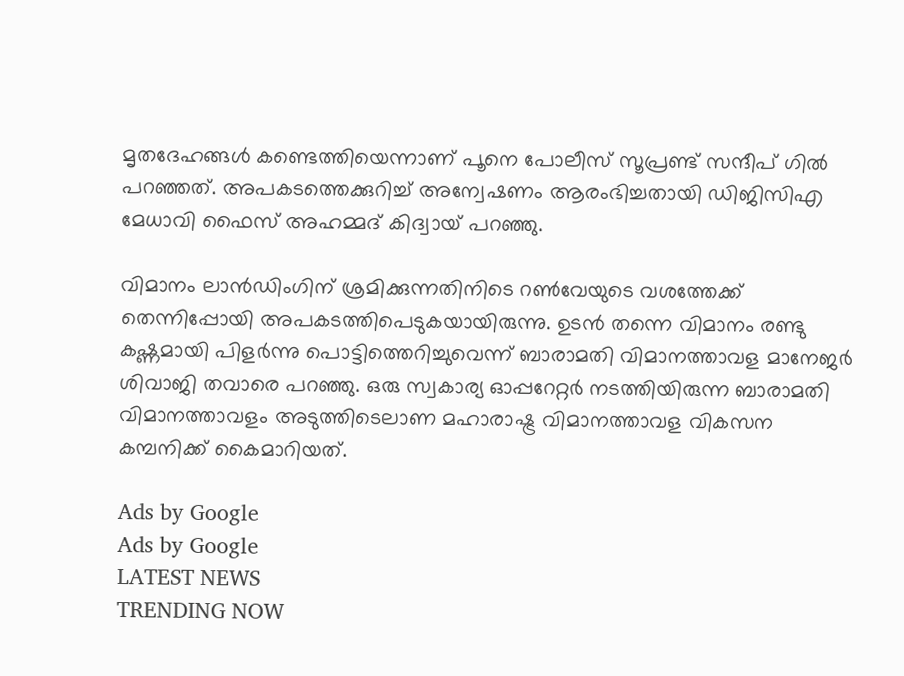മൃതദേഹങ്ങള്‍ കണ്ടെത്തിയെന്നാണ് പൂനെ പോലീസ് സൂപ്രണ്ട് സന്ദീപ് ഗില്‍ പറഞ്ഞത്. അപകടത്തെക്കുറിച്ച് അന്വേഷണം ആരംഭിച്ചതായി ഡിജിസിഎ മേധാവി ഫൈസ് അഹമ്മദ് കിദ്വായ് പറഞ്ഞു.

വിമാനം ലാന്‍ഡിംഗിന് ശ്രമിക്കുന്നതിനിടെ റണ്‍വേയുടെ വശത്തേക്ക് തെന്നിപ്പോയി അപകടത്തിപെടുകയായിരുന്നു. ഉടന്‍ തന്നെ വിമാനം രണ്ടു കഷ്ണമായി പിളര്‍ന്നു പൊട്ടിത്തെറിച്ചുവെന്ന് ബാരാമതി വിമാനത്താവള മാനേജര്‍ ശിവാജി തവാരെ പറഞ്ഞു. ഒരു സ്വകാര്യ ഓപ്പറേറ്റര്‍ നടത്തിയിരുന്ന ബാരാമതി വിമാനത്താവളം അടുത്തിടെലാണ മഹാരാഷ്ട്ര വിമാനത്താവള വികസന കമ്പനിക്ക് കൈമാറിയത്.

Ads by Google
Ads by Google
LATEST NEWS
TRENDING NOW